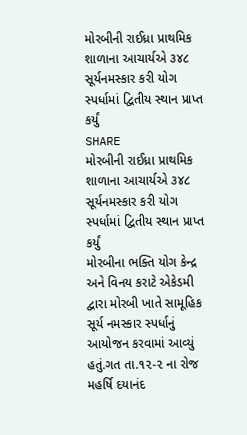મોરબીની રાઈધ્રા પ્રાથમિક શાળાના આચાર્યએ ૩૪૮ સૂર્યનમસ્કાર કરી યોગ સ્પર્ધામાં દ્વિતીય સ્થાન પ્રાપ્ત કર્યું
SHARE
મોરબીની રાઈધ્રા પ્રાથમિક શાળાના આચાર્યએ ૩૪૮ સૂર્યનમસ્કાર કરી યોગ સ્પર્ધામાં દ્વિતીય સ્થાન પ્રાપ્ત કર્યું
મોરબીના ભક્તિ યોગ કેન્દ્ર અને વિનય કરાટે એકેડમી દ્વારા મોરબી ખાતે સામૂહિક સૂર્ય નમસ્કાર સ્પર્ધાનું આયોજન કરવામાં આવ્યું હતું.ગત તા.૧૨-૨ ના રોજ મહર્ષિ દયાનંદ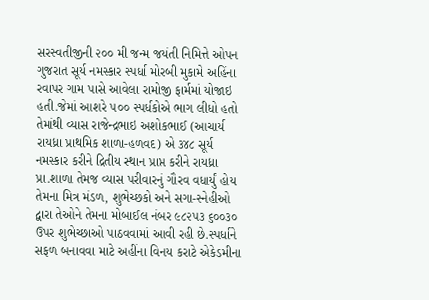સરસ્વતીજીની ૨૦૦ મી જન્મ જયંતી નિમિત્તે ઓપન ગુજરાત સૂર્ય નમસ્કાર સ્પર્ધા મોરબી મુકામે અહિંના રવાપર ગામ પાસે આવેલા રામોજી ફાર્મમાં યોજાઇ હતી.જેમાં આશરે ૫૦૦ સ્પર્ધકોએ ભાગ લીધો હતો તેમાંથી વ્યાસ રાજેન્દ્રભાઇ અશોકભાઈ (આચાર્ય રાયધ્રા પ્રાથમિક શાળા-હળવદ) એ ૩૪૮ સૂર્ય નમસ્કાર કરીને દ્રિતીય સ્થાન પ્રાપ્ત કરીને રાયધ્રા પ્રા.શાળા તેમજ વ્યાસ પરીવારનું ગૌરવ વધાર્યું હોય તેમના મિત્ર મંડળ, શુભેચ્છકો અને સગા-સ્નેહીઓ દ્વારા તેઓને તેમના મોબાઈલ નંબર ૯૮૨૫૩ ૬૦૦૩૦ ઉપર શુભેચ્છાઓ પાઠવવામાં આવી રહી છે.સ્પર્ધાને સફળ બનાવવા માટે અહીંના વિનય કરાટે એકેડમીના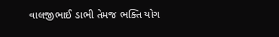વાલજીભાઈ ડાભી તેમજ ભક્તિ યોગ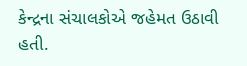કેન્દ્રના સંચાલકોએ જહેમત ઉઠાવી હતી.